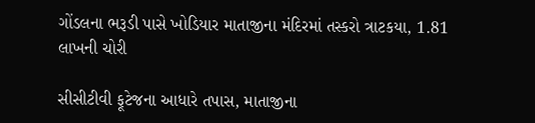ગોંડલના ભરૂડી પાસે ખોડિયાર માતાજીના મંદિરમાં તસ્કરો ત્રાટકયા, 1.81 લાખની ચોરી

સીસીટીવી ફૂટેજના આધારે તપાસ, માતાજીના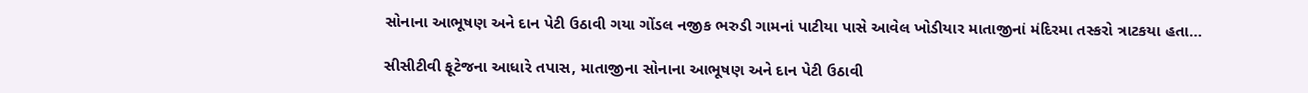સોનાના આભૂષણ અને દાન પેટી ઉઠાવી ગયા ગોંડલ નજીક ભરુડી ગામનાં પાટીયા પાસે આવેલ ખોડીયાર માતાજીનાં મંદિરમા તસ્કરો ત્રાટકયા હતા…

સીસીટીવી ફૂટેજના આધારે તપાસ, માતાજીના સોનાના આભૂષણ અને દાન પેટી ઉઠાવી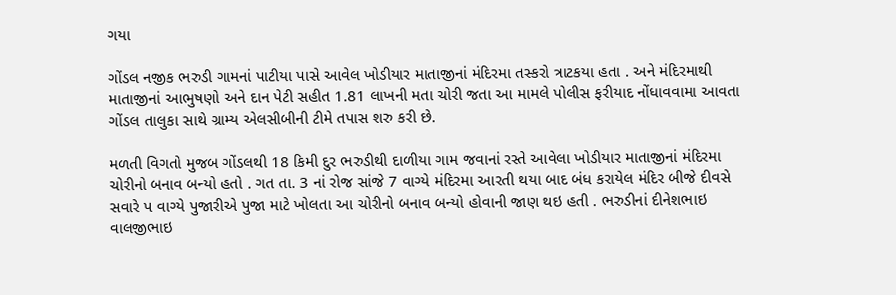ગયા

ગોંડલ નજીક ભરુડી ગામનાં પાટીયા પાસે આવેલ ખોડીયાર માતાજીનાં મંદિરમા તસ્કરો ત્રાટકયા હતા . અને મંદિરમાથી માતાજીનાં આભુષણો અને દાન પેટી સહીત 1.81 લાખની મતા ચોરી જતા આ મામલે પોલીસ ફરીયાદ નોંધાવવામા આવતા ગોંડલ તાલુકા સાથે ગ્રામ્ય એલસીબીની ટીમે તપાસ શરુ કરી છે.

મળતી વિગતો મુજબ ગોંડલથી 18 કિમી દુર ભરુડીથી દાળીયા ગામ જવાનાં રસ્તે આવેલા ખોડીયાર માતાજીનાં મંદિરમા ચોરીનો બનાવ બન્યો હતો . ગત તા. 3 નાં રોજ સાંજે 7 વાગ્યે મંદિરમા આરતી થયા બાદ બંધ કરાયેલ મંદિર બીજે દીવસે સવારે પ વાગ્યે પુજારીએ પુજા માટે ખોલતા આ ચોરીનો બનાવ બન્યો હોવાની જાણ થઇ હતી . ભરુડીનાં દીનેશભાઇ વાલજીભાઇ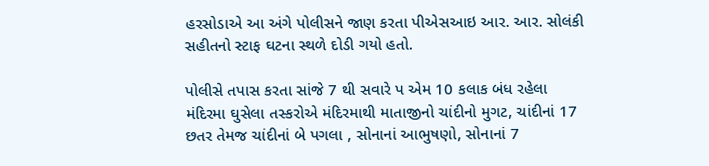હરસોડાએ આ અંગે પોલીસને જાણ કરતા પીએસઆઇ આર. આર. સોલંકી સહીતનો સ્ટાફ ઘટના સ્થળે દોડી ગયો હતો.

પોલીસે તપાસ કરતા સાંજે 7 થી સવારે પ એમ 10 કલાક બંધ રહેલા મંદિરમા ઘુસેલા તસ્કરોએ મંદિરમાથી માતાજીનો ચાંદીનો મુગટ, ચાંદીનાં 17 છતર તેમજ ચાંદીનાં બે પગલા , સોનાનાં આભુષણો, સોનાનાં 7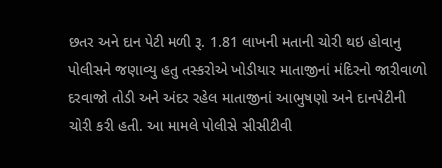છતર અને દાન પેટી મળી રૂ. 1.81 લાખની મતાની ચોરી થઇ હોવાનુ પોલીસને જણાવ્યુ હતુ તસ્કરોએ ખોડીયાર માતાજીનાં મંદિરનો જારીવાળો દરવાજો તોડી અને અંદર રહેલ માતાજીનાં આભુષણો અને દાનપેટીની ચોરી કરી હતી. આ મામલે પોલીસે સીસીટીવી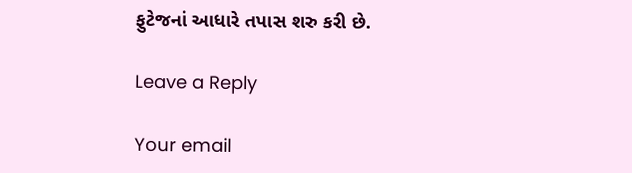ફુટેજનાં આધારે તપાસ શરુ કરી છે.

Leave a Reply

Your email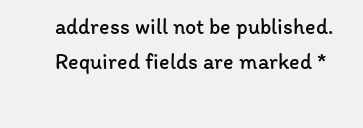address will not be published. Required fields are marked *